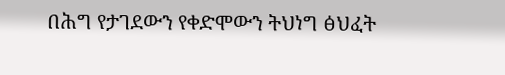በሕግ የታገደውን የቀድሞውን ትህነግ ፅህፈት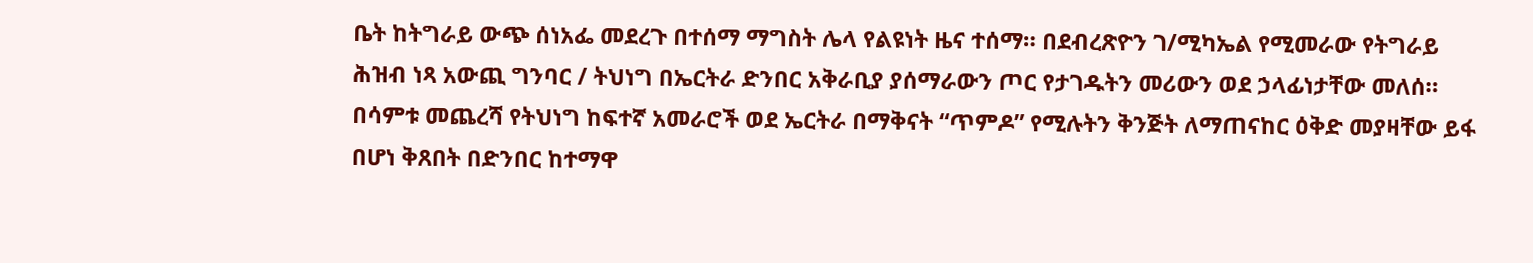ቤት ከትግራይ ውጭ ሰነአፌ መደረጉ በተሰማ ማግስት ሌላ የልዩነት ዜና ተሰማ። በደብረጽዮን ገ/ሚካኤል የሚመራው የትግራይ ሕዝብ ነጻ አውጪ ግንባር / ትህነግ በኤርትራ ድንበር አቅራቢያ ያሰማራውን ጦር የታገዱትን መሪውን ወደ ኃላፊነታቸው መለሰ።
በሳምቱ መጨረሻ የትህነግ ከፍተኛ አመራሮች ወደ ኤርትራ በማቅናት “ጥምዶ” የሚሉትን ቅንጅት ለማጠናከር ዕቅድ መያዛቸው ይፋ በሆነ ቅጸበት በድንበር ከተማዋ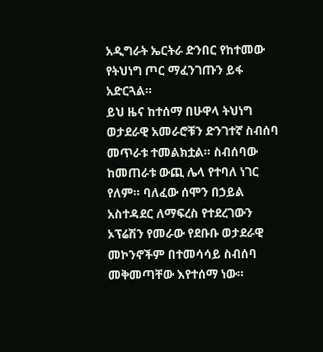አዲግራት ኤርትራ ድንበር የከተመው የትህነግ ጦር ማፈንገጡን ይፋ አድርጓል።
ይህ ዜና ከተሰማ በሁዋላ ትህነግ ወታደራዊ አመራሮቹን ድንገተኛ ስብሰባ መጥራቱ ተመልክቷል። ስብሰባው ከመጠራቱ ውጪ ሌላ የተባለ ነገር የለም። ባለፈው ሰሞን በኃይል አስተዳደር ለማፍረስ የተደረገውን ኦፕሬሽን የመራው የደቡቡ ወታደራዊ መኮንኖችም በተመሳሳይ ስብሰባ መቅመጣቸው እየተሰማ ነው።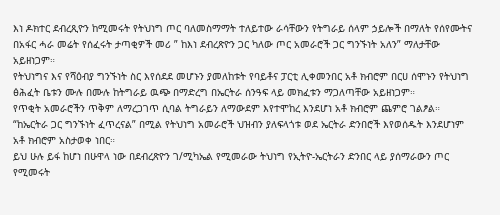እነ ዶክተር ደብረጺዮን ከሚመሩት የትህነግ ጦር ባለመስማማት ተለይተው ራሳቸውን የትግራይ ሰላም ኃይሎች በማለት የሰየሙትና በአፋር ሓራ መሬት የሰፈሩት ታጣቂዎች መሪ ” ከእነ ደብረጽዮን ጋር ካለው ጦር አመራሮች ጋር ግንኙነት አለን” ማለታቸው አይዘነጋም።
የትህነግና እና የሻዕብያ ግንኙነት ስር እየሰደደ መሆኑን ያመለከቱት የባይቶና ፓርቲ ሊቀመንበር አቶ ክብሮም በርሀ ሰሞኑን የትህነግ ፅሕፈት ቤቱን ሙሉ በሙሉ ከትግራይ ዉጭ በማድረግ በኤርትራ ሰንዓፍ ላይ መክፈቱን ማጋለጣቸው አይዘነጋም።
የጥቂት አመራሮችን ጥቅም ለማረጋገጥ ሲባል ትግራይን ለማውደም እየተሞከረ እንደሆነ አቶ ክብሮም ጨምሮ ገልፆል። “ከኤርትራ ጋር ግንኙነት ፈጥረናል” በሚል የትህነግ አመራሮች ህዝብን ያለፍላጎቱ ወደ ኤርትራ ድንበሮች እየወሰዱት እንደሆነም አቶ ክብሮም አስታወቀ ነበር።
ይህ ሁሉ ይፋ ከሆነ በሁዋላ ነው በደብረጽዮን ገ/ሚካኤል የሚመራው ትህነግ የኢትዮ-ኤርትራን ድንበር ላይ ያሰማራውን ጦር የሚመሩት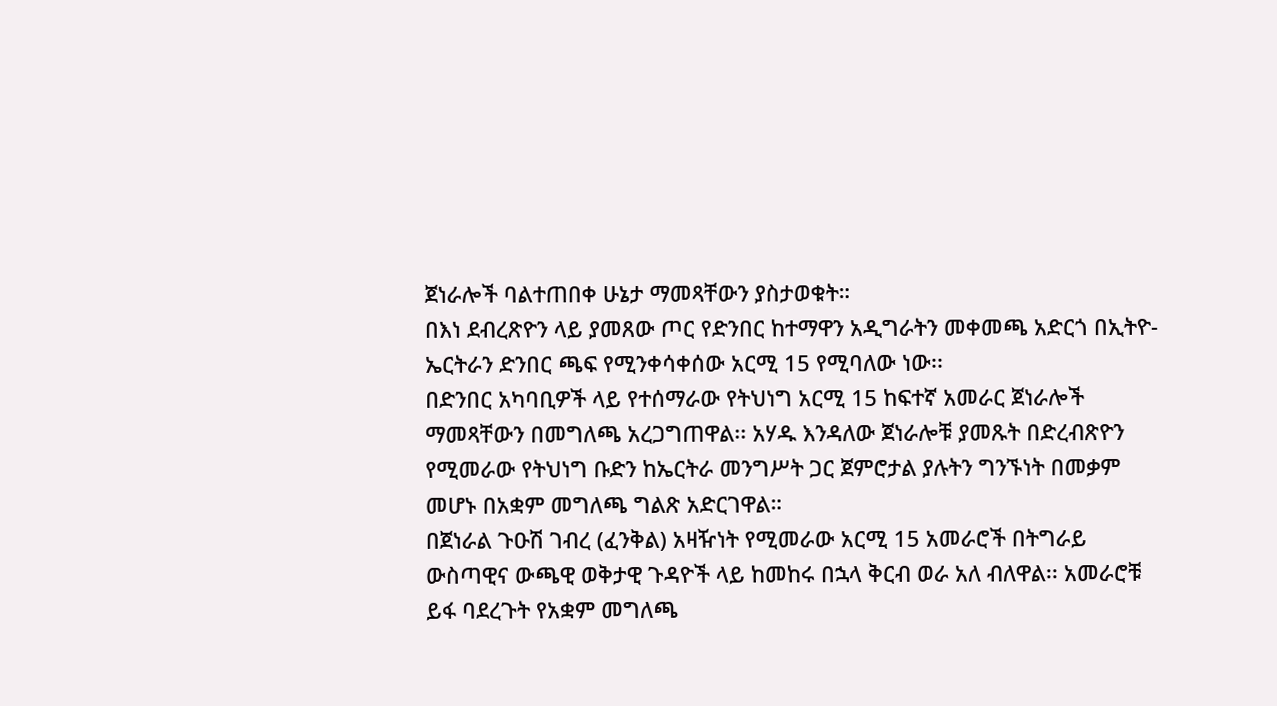ጀነራሎች ባልተጠበቀ ሁኔታ ማመጻቸውን ያስታወቁት።
በእነ ደብረጽዮን ላይ ያመጸው ጦር የድንበር ከተማዋን አዲግራትን መቀመጫ አድርጎ በኢትዮ-ኤርትራን ድንበር ጫፍ የሚንቀሳቀሰው አርሚ 15 የሚባለው ነው፡፡
በድንበር አካባቢዎች ላይ የተሰማራው የትህነግ አርሚ 15 ከፍተኛ አመራር ጀነራሎች ማመጻቸውን በመግለጫ አረጋግጠዋል፡፡ አሃዱ እንዳለው ጀነራሎቹ ያመጹት በድረብጽዮን የሚመራው የትህነግ ቡድን ከኤርትራ መንግሥት ጋር ጀምሮታል ያሉትን ግንኙነት በመቃም መሆኑ በአቋም መግለጫ ግልጽ አድርገዋል።
በጀነራል ጉዑሽ ገብረ (ፈንቅል) አዛዥነት የሚመራው አርሚ 15 አመራሮች በትግራይ ውስጣዊና ውጫዊ ወቅታዊ ጉዳዮች ላይ ከመከሩ በኋላ ቅርብ ወራ አለ ብለዋል፡፡ አመራሮቹ ይፋ ባደረጉት የአቋም መግለጫ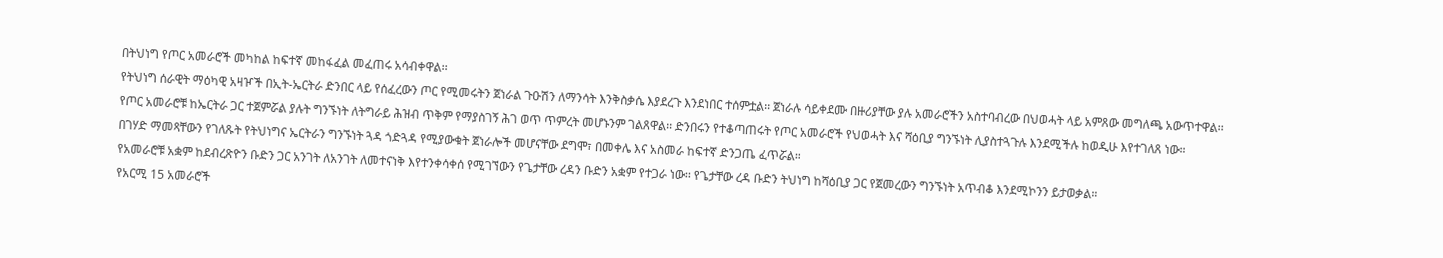በትህነግ የጦር አመራሮች መካከል ከፍተኛ መከፋፈል መፈጠሩ አሳብቀዋል፡፡
የትህነግ ሰራዊት ማዕካዊ አዛዦች በኢት-ኤርትራ ድንበር ላይ የሰፈረውን ጦር የሚመሩትን ጀነራል ጉዑሽን ለማንሳት እንቅስቃሴ እያደረጉ እንደነበር ተሰምቷል፡፡ ጀነራሉ ሳይቀደሙ በዙሪያቸው ያሉ አመራሮችን አስተባብረው በህወሓት ላይ አምጸው መግለጫ አውጥተዋል፡፡
የጦር አመራሮቹ ከኤርትራ ጋር ተጀምሯል ያሉት ግንኙነት ለትግራይ ሕዝብ ጥቅም የማያስገኝ ሕገ ወጥ ጥምረት መሆኑንም ገልጸዋል፡፡ ድንበሩን የተቆጣጠሩት የጦር አመራሮች የህወሓት እና ሻዕቢያ ግንኙነት ሊያስተጓጉሉ እንደሚችሉ ከወዲሁ እየተገለጸ ነው።
በገሃድ ማመጻቸውን የገለጹት የትህነግና ኤርትራን ግንኙነት ጓዳ ጎድጓዳ የሚያውቁት ጀነራሎች መሆናቸው ደግሞ፣ በመቀሌ እና አስመራ ከፍተኛ ድንጋጤ ፈጥሯል።
የአመራሮቹ አቋም ከደብረጽዮን ቡድን ጋር አንገት ለአንገት ለመተናነቅ እየተንቀሳቀሰ የሚገኘውን የጌታቸው ረዳን ቡድን አቋም የተጋራ ነው፡፡ የጌታቸው ረዳ ቡድን ትህነግ ከሻዕቢያ ጋር የጀመረውን ግንኙነት አጥብቆ እንደሚኮንን ይታወቃል።
የአርሚ 15 አመራሮች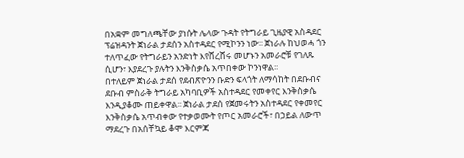በአቋም መግለጫቸው ያነሱት ሌላው ጉዳት የትግራይ ጊዜያዊ አስዳደር ፕሬዝዳንት ጀነራል ታደሰን አስተዳደር የሚኮንን ነው፡፡ ጀነራሉ ከህወሓ ጎን ተለጥፈው የትግራይን አንድነት እየሸረሸሩ መሆኑን አመራሮቹ የገለጹ ሲሆን፣ እያደረጉ ያሉትን እንቅስቃሴ አጥበቀው ኮንነዋል፡፡
በተለይም ጀነራል ታደሰ የደብጽዮንን ቡድን ፍላጎት ለማሳከት በደቡብና ደቡብ ምስራቅ ትግራይ አካባቢዎች አስተዳደር የመቀየር እንቅስቃሴ እንዲያቆሙ ጠይቀዋል፡፡ ጀነራል ታደሰ የጀመሩትን አስተዳደር የቀመየር እንቅስቃሴ አጥብቀው የተቃወሙት የጦር አመራሮች፣ በኃይል ለውጥ ማደረጉ በአሰቸኳይ ቆሞ እርምጃ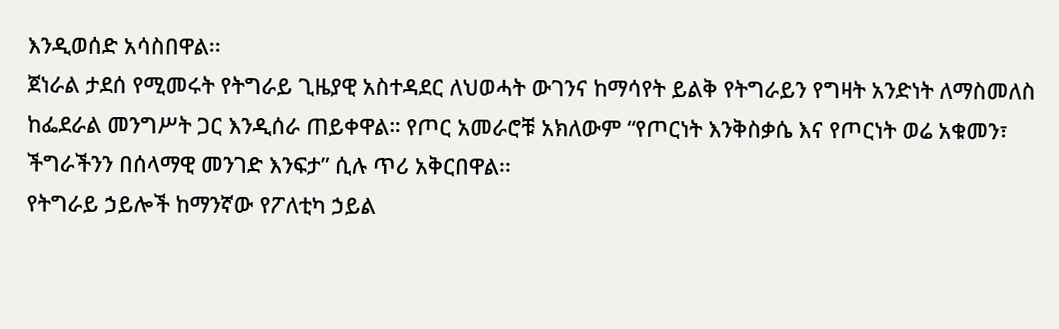እንዲወሰድ አሳስበዋል፡፡
ጀነራል ታደሰ የሚመሩት የትግራይ ጊዜያዊ አስተዳደር ለህወሓት ውገንና ከማሳየት ይልቅ የትግራይን የግዛት አንድነት ለማስመለስ ከፌደራል መንግሥት ጋር እንዲሰራ ጠይቀዋል። የጦር አመራሮቹ አክለውም “የጦርነት እንቅስቃሴ እና የጦርነት ወሬ አቁመን፣ ችግራችንን በሰላማዊ መንገድ እንፍታ” ሲሉ ጥሪ አቅርበዋል፡፡
የትግራይ ኃይሎች ከማንኛው የፖለቲካ ኃይል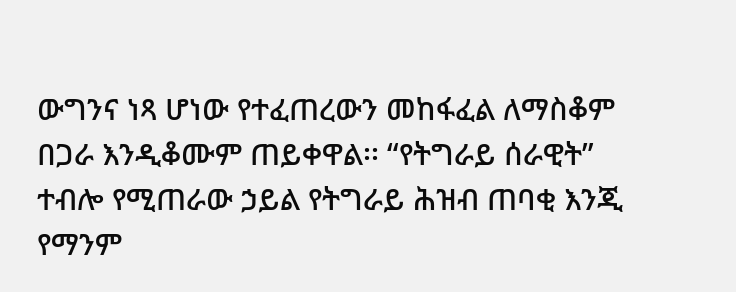ውግንና ነጻ ሆነው የተፈጠረውን መከፋፈል ለማስቆም በጋራ እንዲቆሙም ጠይቀዋል፡፡ “የትግራይ ሰራዊት” ተብሎ የሚጠራው ኃይል የትግራይ ሕዝብ ጠባቂ እንጂ የማንም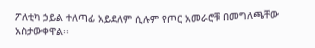ፖለቲካ ኃይል ተለጣፊ አይደለም ሲሉም የጦር አመራሮቹ በመግለጫቸው አስታውቀዋል፡፡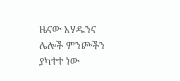ዜናው አሃዱንና ሌሎች ምንጮችን ያካተተ ነው